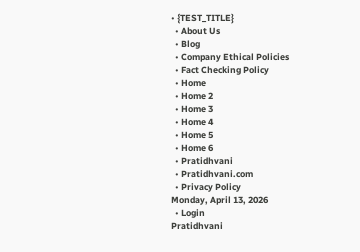• {TEST_TITLE}
  • About Us
  • Blog
  • Company Ethical Policies
  • Fact Checking Policy
  • Home
  • Home 2
  • Home 3
  • Home 4
  • Home 5
  • Home 6
  • Pratidhvani
  • Pratidhvani.com
  • Privacy Policy
Monday, April 13, 2026
  • Login
Pratidhvani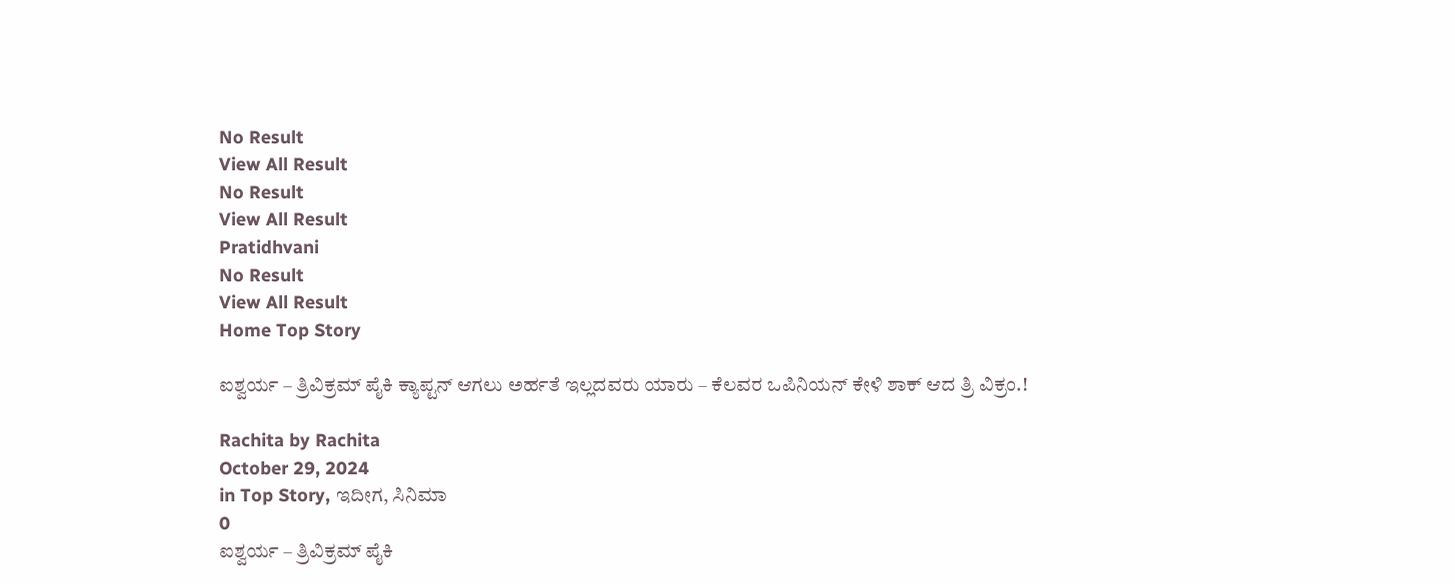No Result
View All Result
No Result
View All Result
Pratidhvani
No Result
View All Result
Home Top Story

ಐಶ್ವರ್ಯ – ತ್ರಿವಿಕ್ರಮ್ ಪೈಕಿ ಕ್ಯಾಪ್ಟನ್ ಆಗಲು ಅರ್ಹತೆ ಇಲ್ಲದವರು ಯಾರು – ಕೆಲವರ ಒಪಿನಿಯನ್ ಕೇಳಿ ಶಾಕ್ ಆದ ತ್ರಿ ವಿಕ್ರಂ.!

Rachita by Rachita
October 29, 2024
in Top Story, ಇದೀಗ, ಸಿನಿಮಾ
0
ಐಶ್ವರ್ಯ – ತ್ರಿವಿಕ್ರಮ್ ಪೈಕಿ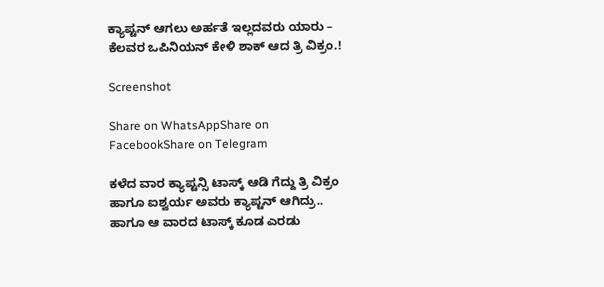ಕ್ಯಾಪ್ಟನ್ ಆಗಲು ಅರ್ಹತೆ ಇಲ್ಲದವರು ಯಾರು – ಕೆಲವರ ಒಪಿನಿಯನ್ ಕೇಳಿ ಶಾಕ್ ಆದ ತ್ರಿ ವಿಕ್ರಂ.!

Screenshot

Share on WhatsAppShare on FacebookShare on Telegram

ಕಳೆದ ವಾರ ಕ್ಯಾಪ್ಟನ್ಸಿ ಟಾಸ್ಕ್ ಆಡಿ ಗೆದ್ದು ತ್ರಿ ವಿಕ್ರಂ ಹಾಗೂ ಐಶ್ವರ್ಯ ಅವರು ಕ್ಯಾಪ್ಟನ್ ಆಗಿದ್ರು.. ಹಾಗೂ ಆ ವಾರದ ಟಾಸ್ಕ್ ಕೂಡ ಎರಡು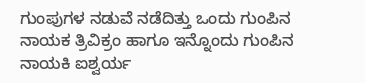ಗುಂಪುಗಳ ನಡುವೆ ನಡೆದಿತ್ತು ಒಂದು ಗುಂಪಿನ ನಾಯಕ ತ್ರಿವಿಕ್ರಂ ಹಾಗೂ ಇನ್ನೊಂದು ಗುಂಪಿನ ನಾಯಕಿ ಐಶ್ವರ್ಯ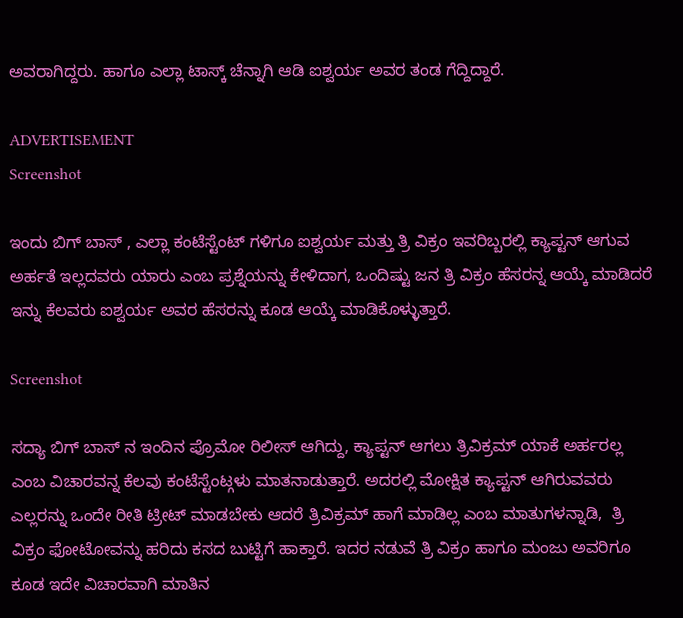ಅವರಾಗಿದ್ದರು. ಹಾಗೂ ಎಲ್ಲಾ ಟಾಸ್ಕ್ ಚೆನ್ನಾಗಿ ಆಡಿ ಐಶ್ವರ್ಯ ಅವರ ತಂಡ ಗೆದ್ದಿದ್ದಾರೆ.

ADVERTISEMENT
Screenshot

ಇಂದು ಬಿಗ್ ಬಾಸ್ , ಎಲ್ಲಾ ಕಂಟೆಸ್ಟೆಂಟ್ ಗಳಿಗೂ ಐಶ್ವರ್ಯ ಮತ್ತು ತ್ರಿ ವಿಕ್ರಂ ಇವರಿಬ್ಬರಲ್ಲಿ ಕ್ಯಾಪ್ಟನ್ ಆಗುವ ಅರ್ಹತೆ ಇಲ್ಲದವರು ಯಾರು ಎಂಬ ಪ್ರಶ್ನೆಯನ್ನು ಕೇಳಿದಾಗ, ಒಂದಿಷ್ಟು ಜನ ತ್ರಿ ವಿಕ್ರಂ ಹೆಸರನ್ನ ಆಯ್ಕೆ ಮಾಡಿದರೆ ಇನ್ನು ಕೆಲವರು ಐಶ್ವರ್ಯ ಅವರ ಹೆಸರನ್ನು ಕೂಡ ಆಯ್ಕೆ ಮಾಡಿಕೊಳ್ಳುತ್ತಾರೆ.

Screenshot

ಸದ್ಯಾ ಬಿಗ್ ಬಾಸ್ ನ ಇಂದಿನ ಪ್ರೊಮೋ ರಿಲೀಸ್ ಆಗಿದ್ದು, ಕ್ಯಾಪ್ಟನ್ ಆಗಲು ತ್ರಿವಿಕ್ರಮ್ ಯಾಕೆ ಅರ್ಹರಲ್ಲ ಎಂಬ ವಿಚಾರವನ್ನ ಕೆಲವು ಕಂಟೆಸ್ಟೆಂಟ್ಗಳು ಮಾತನಾಡುತ್ತಾರೆ. ಅದರಲ್ಲಿ ಮೋಕ್ಷಿತ ಕ್ಯಾಪ್ಟನ್ ಆಗಿರುವವರು ಎಲ್ಲರನ್ನು ಒಂದೇ ರೀತಿ ಟ್ರೀಟ್ ಮಾಡಬೇಕು ಆದರೆ ತ್ರಿವಿಕ್ರಮ್ ಹಾಗೆ ಮಾಡಿಲ್ಲ ಎಂಬ ಮಾತುಗಳನ್ನಾಡಿ,  ತ್ರಿ ವಿಕ್ರಂ ಫೋಟೋವನ್ನು ಹರಿದು ಕಸದ ಬುಟ್ಟಿಗೆ ಹಾಕ್ತಾರೆ. ಇದರ ನಡುವೆ ತ್ರಿ ವಿಕ್ರಂ ಹಾಗೂ ಮಂಜು ಅವರಿಗೂ ಕೂಡ ಇದೇ ವಿಚಾರವಾಗಿ ಮಾತಿನ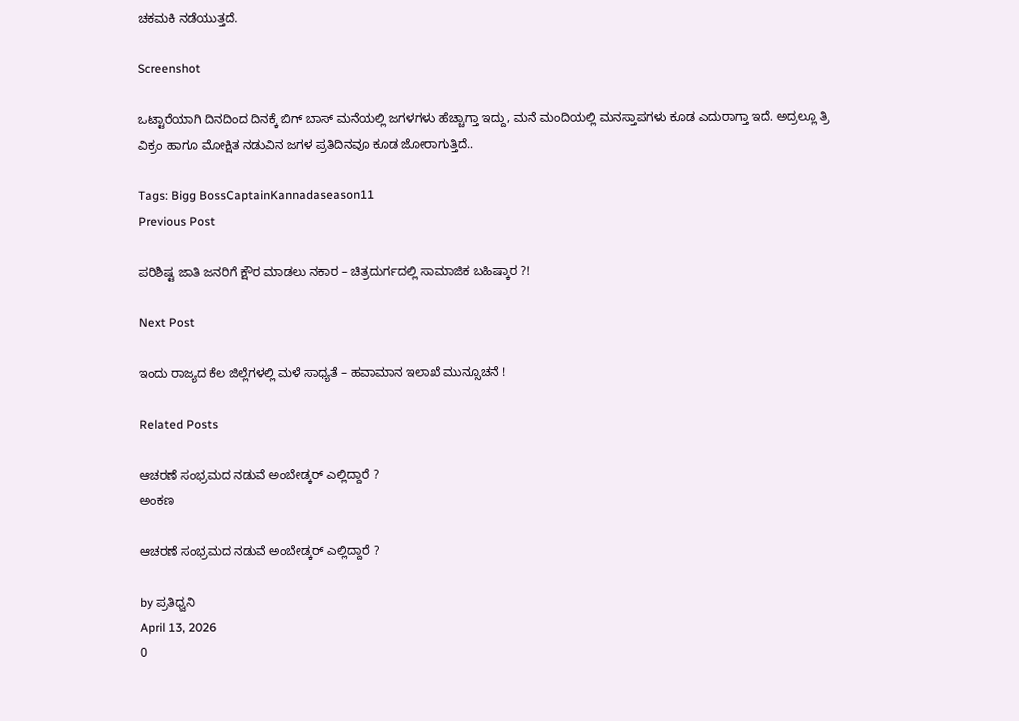ಚಕಮಕಿ ನಡೆಯುತ್ತದೆ.

Screenshot

ಒಟ್ಟಾರೆಯಾಗಿ ದಿನದಿಂದ ದಿನಕ್ಕೆ ಬಿಗ್ ಬಾಸ್ ಮನೆಯಲ್ಲಿ ಜಗಳಗಳು ಹೆಚ್ಚಾಗ್ತಾ ಇದ್ದು, ಮನೆ ಮಂದಿಯಲ್ಲಿ ಮನಸ್ತಾಪಗಳು ಕೂಡ ಎದುರಾಗ್ತಾ ಇದೆ. ಅದ್ರಲ್ಲೂ ತ್ರಿ ವಿಕ್ರಂ ಹಾಗೂ ಮೋಕ್ಷಿತ ನಡುವಿನ ಜಗಳ ಪ್ರತಿದಿನವೂ ಕೂಡ ಜೋರಾಗುತ್ತಿದೆ..

Tags: Bigg BossCaptainKannadaseason11
Previous Post

ಪರಿಶಿಷ್ಟ ಜಾತಿ ಜನರಿಗೆ ಕ್ಷೌರ ಮಾಡಲು ನಕಾರ – ಚಿತ್ರದುರ್ಗದಲ್ಲಿ ಸಾಮಾಜಿಕ ಬಹಿಷ್ಕಾರ ?!

Next Post

ಇಂದು ರಾಜ್ಯದ ಕೆಲ ಜಿಲ್ಲೆಗಳಲ್ಲಿ ಮಳೆ ಸಾಧ್ಯತೆ – ಹವಾಮಾನ ಇಲಾಖೆ ಮುನ್ಸೂಚನೆ !

Related Posts

ಆಚರಣೆ ಸಂಭ್ರಮದ ನಡುವೆ ಅಂಬೇಡ್ಕರ್ ಎಲ್ಲಿದ್ದಾರೆ ?
ಅಂಕಣ

ಆಚರಣೆ ಸಂಭ್ರಮದ ನಡುವೆ ಅಂಬೇಡ್ಕರ್ ಎಲ್ಲಿದ್ದಾರೆ ?

by ಪ್ರತಿಧ್ವನಿ
April 13, 2026
0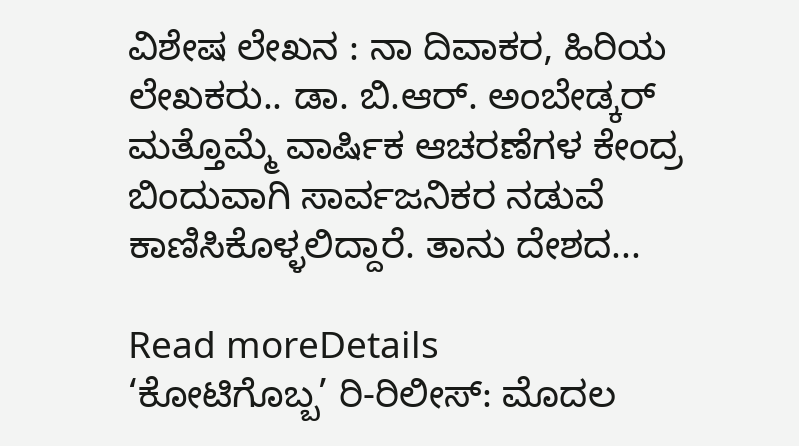ವಿಶೇಷ ಲೇಖನ : ನಾ ದಿವಾಕರ, ಹಿರಿಯ ಲೇಖಕರು.. ಡಾ. ಬಿ.ಆರ್. ಅಂಬೇಡ್ಕರ್ ಮತ್ತೊಮ್ಮೆ ವಾರ್ಷಿಕ ಆಚರಣೆಗಳ ಕೇಂದ್ರ ಬಿಂದುವಾಗಿ ಸಾರ್ವಜನಿಕರ ನಡುವೆ ಕಾಣಿಸಿಕೊಳ್ಳಲಿದ್ದಾರೆ. ತಾನು ದೇಶದ...

Read moreDetails
‘ಕೋಟಿಗೊಬ್ಬ’ ರಿ-ರಿಲೀಸ್: ಮೊದಲ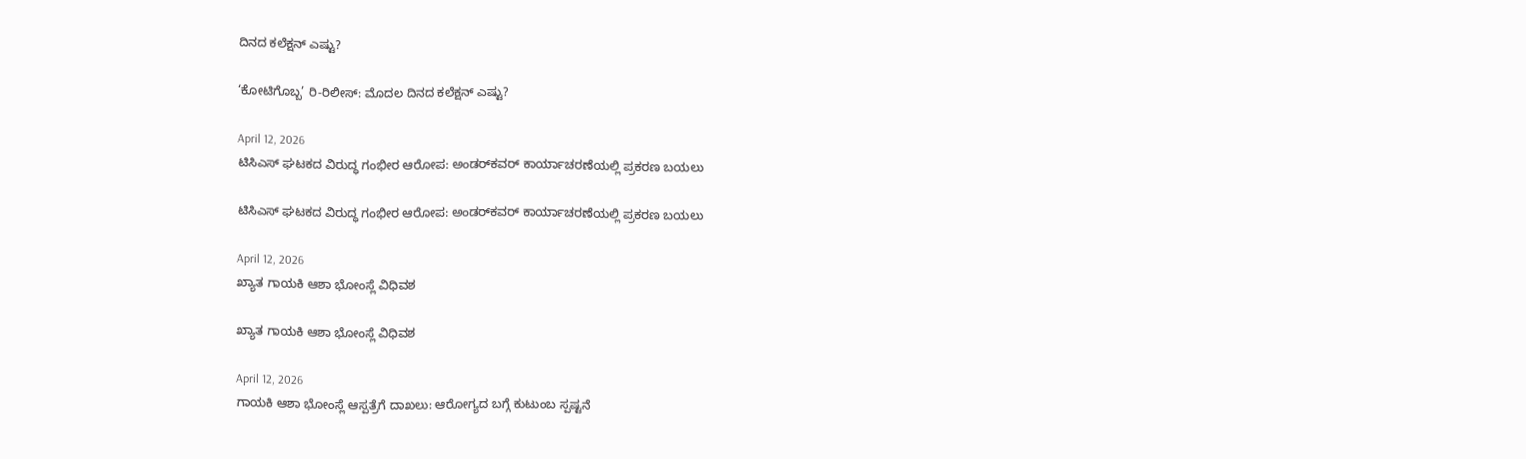ದಿನದ ಕಲೆಕ್ಷನ್ ಎಷ್ಟು?

‘ಕೋಟಿಗೊಬ್ಬ’ ರಿ-ರಿಲೀಸ್: ಮೊದಲ ದಿನದ ಕಲೆಕ್ಷನ್ ಎಷ್ಟು?

April 12, 2026
ಟಿಸಿಎಸ್ ಘಟಕದ ವಿರುದ್ಧ ಗಂಭೀರ ಆರೋಪ: ಅಂಡರ್‌ಕವರ್ ಕಾರ್ಯಾಚರಣೆಯಲ್ಲಿ ಪ್ರಕರಣ ಬಯಲು

ಟಿಸಿಎಸ್ ಘಟಕದ ವಿರುದ್ಧ ಗಂಭೀರ ಆರೋಪ: ಅಂಡರ್‌ಕವರ್ ಕಾರ್ಯಾಚರಣೆಯಲ್ಲಿ ಪ್ರಕರಣ ಬಯಲು

April 12, 2026
ಖ್ಯಾತ ಗಾಯಕಿ ಆಶಾ ಭೋಂಸ್ಲೆ ವಿಧಿವಶ

ಖ್ಯಾತ ಗಾಯಕಿ ಆಶಾ ಭೋಂಸ್ಲೆ ವಿಧಿವಶ

April 12, 2026
ಗಾಯಕಿ ಆಶಾ ಭೋಂಸ್ಲೆ ಆಸ್ಪತ್ರೆಗೆ ದಾಖಲು: ಆರೋಗ್ಯದ ಬಗ್ಗೆ ಕುಟುಂಬ ಸ್ಪಷ್ಟನೆ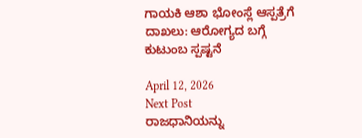ಗಾಯಕಿ ಆಶಾ ಭೋಂಸ್ಲೆ ಆಸ್ಪತ್ರೆಗೆ ದಾಖಲು: ಆರೋಗ್ಯದ ಬಗ್ಗೆ ಕುಟುಂಬ ಸ್ಪಷ್ಟನೆ

April 12, 2026
Next Post
ರಾಜಧಾನಿಯನ್ನು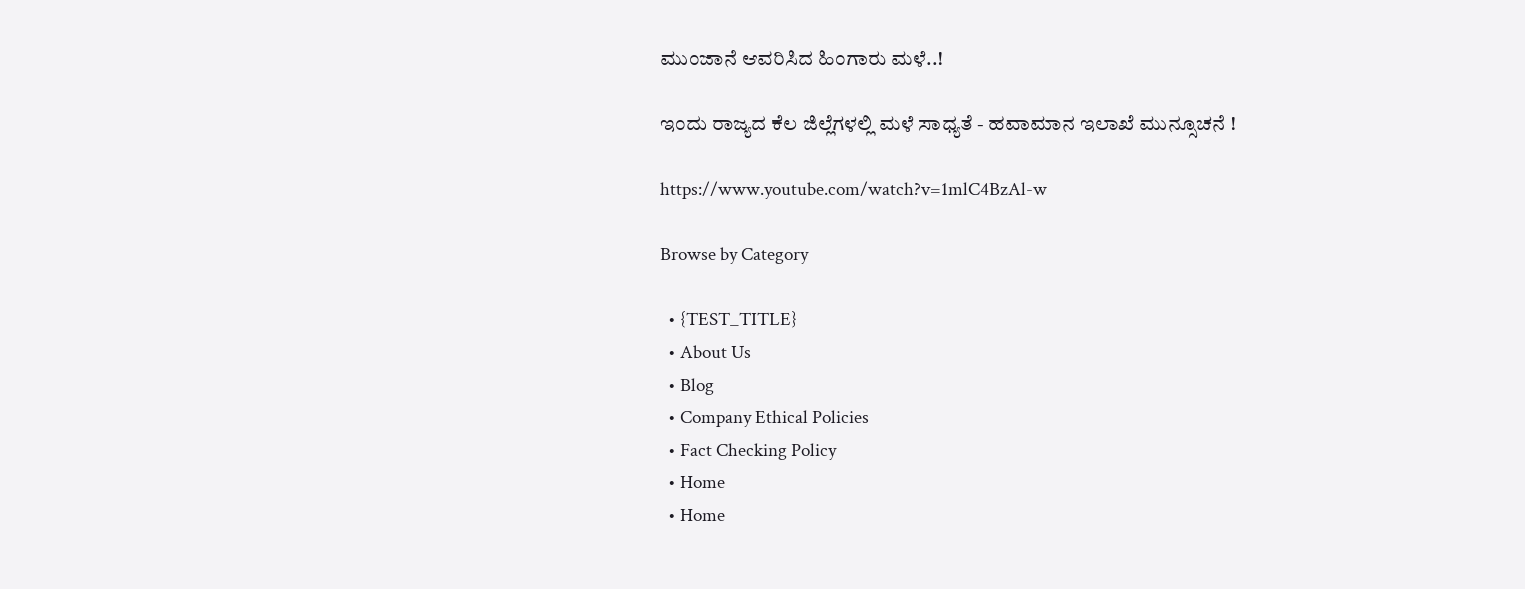ಮುಂಜಾನೆ ಆವರಿಸಿದ ಹಿಂಗಾರು ಮಳೆ..!

ಇಂದು ರಾಜ್ಯದ ಕೆಲ ಜಿಲ್ಲೆಗಳಲ್ಲಿ ಮಳೆ ಸಾಧ್ಯತೆ - ಹವಾಮಾನ ಇಲಾಖೆ ಮುನ್ಸೂಚನೆ !

https://www.youtube.com/watch?v=1mlC4BzAl-w

Browse by Category

  • {TEST_TITLE}
  • About Us
  • Blog
  • Company Ethical Policies
  • Fact Checking Policy
  • Home
  • Home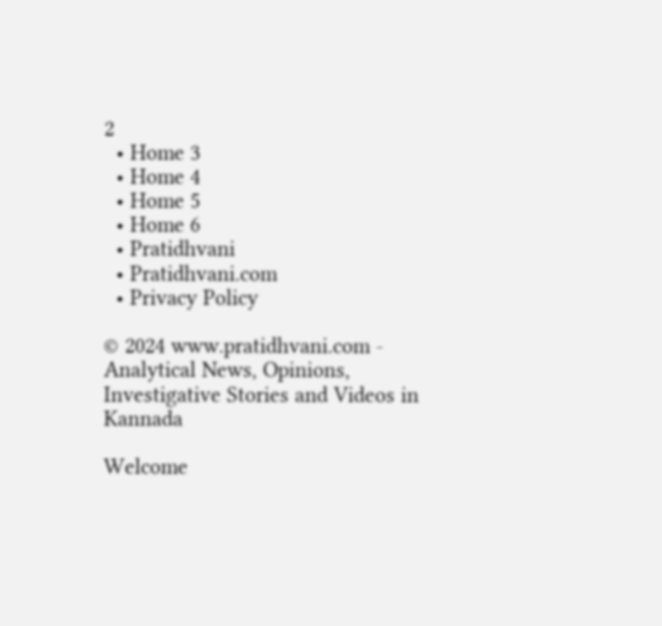2
  • Home 3
  • Home 4
  • Home 5
  • Home 6
  • Pratidhvani
  • Pratidhvani.com
  • Privacy Policy

© 2024 www.pratidhvani.com - Analytical News, Opinions, Investigative Stories and Videos in Kannada

Welcome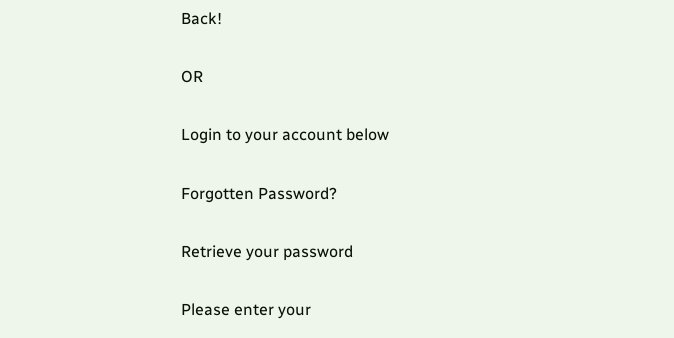Back!

OR

Login to your account below

Forgotten Password?

Retrieve your password

Please enter your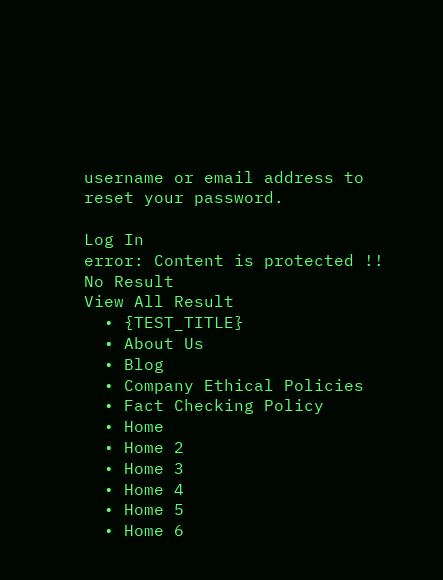username or email address to reset your password.

Log In
error: Content is protected !!
No Result
View All Result
  • {TEST_TITLE}
  • About Us
  • Blog
  • Company Ethical Policies
  • Fact Checking Policy
  • Home
  • Home 2
  • Home 3
  • Home 4
  • Home 5
  • Home 6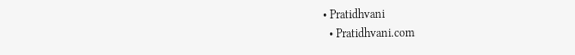• Pratidhvani
  • Pratidhvani.com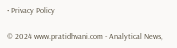• Privacy Policy

© 2024 www.pratidhvani.com - Analytical News,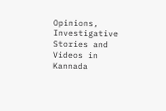Opinions, Investigative Stories and Videos in Kannada